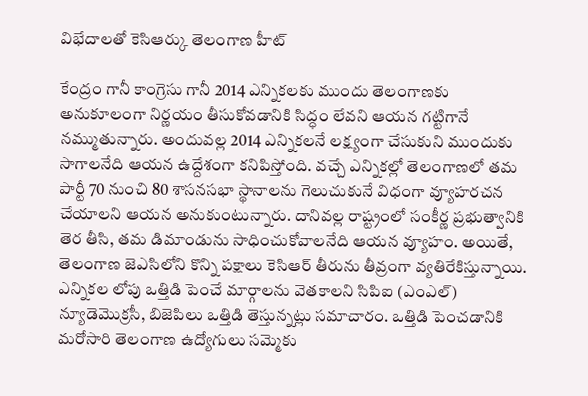విభేదాలతో కెసిఆర్కు తెలంగాణ హీట్

కేంద్రం గానీ కాంగ్రెసు గానీ 2014 ఎన్నికలకు ముందు తెలంగాణకు అనుకూలంగా నిర్ణయం తీసుకోవడానికి సిద్ధం లేవని ఆయన గట్టిగానే నమ్ముతున్నారు. అందువల్ల 2014 ఎన్నికలనే లక్ష్యంగా చేసుకుని ముందుకు సాగాలనేది ఆయన ఉద్దేశంగా కనిపిస్తోంది. వచ్చే ఎన్నికల్లో తెలంగాణలో తమ పార్టీ 70 నుంచి 80 శాసనసభా స్థానాలను గెలుచుకునే విధంగా వ్యూహరచన చేయాలని ఆయన అనుకుంటున్నారు. దానివల్ల రాష్ట్రంలో సంకీర్ణ ప్రభుత్వానికి తెర తీసి, తమ డిమాండును సాధించుకోవాలనేది ఆయన వ్యూహం. అయితే, తెలంగాణ జెఎసిలోని కొన్ని పక్షాలు కెసిఆర్ తీరును తీవ్రంగా వ్యతిరేకిస్తున్నాయి.
ఎన్నికల లోపు ఒత్తిడి పెంచే మార్గాలను వెతకాలని సిపిఐ (ఎంఎల్) న్యూడెమొక్రసీ, బిజెపిలు ఒత్తిడి తెస్తున్నట్లు సమాచారం. ఒత్తిడి పెంచడానికి మరోసారి తెలంగాణ ఉద్యోగులు సమ్మెకు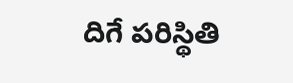దిగే పరిస్థితి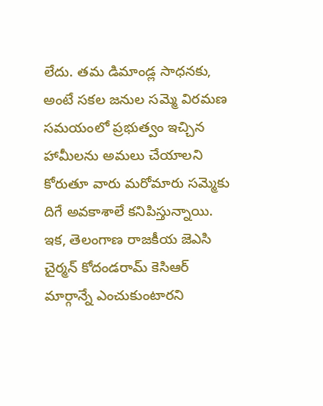లేదు. తమ డిమాండ్ల సాధనకు, అంటే సకల జనుల సమ్మె విరమణ సమయంలో ప్రభుత్వం ఇచ్చిన హామీలను అమలు చేయాలని కోరుతూ వారు మరోమారు సమ్మెకు దిగే అవకాశాలే కనిపిస్తున్నాయి. ఇక, తెలంగాణ రాజకీయ జెఎసి చైర్మన్ కోదండరామ్ కెసిఆర్ మార్గాన్నే ఎంచుకుంటారని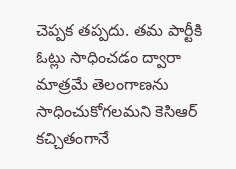చెప్పక తప్పదు. తమ పార్టీకి ఓట్లు సాధించడం ద్వారా మాత్రమే తెలంగాణను సాధించుకోగలమని కెసిఆర్ కచ్చితంగానే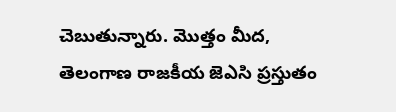చెబుతున్నారు. మొత్తం మీద, తెలంగాణ రాజకీయ జెఎసి ప్రస్తుతం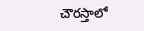చౌరస్తాలో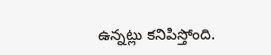ఉన్నట్లు కనిపిస్తోంది.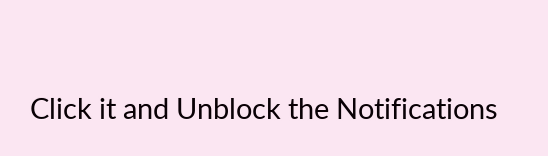Click it and Unblock the Notifications